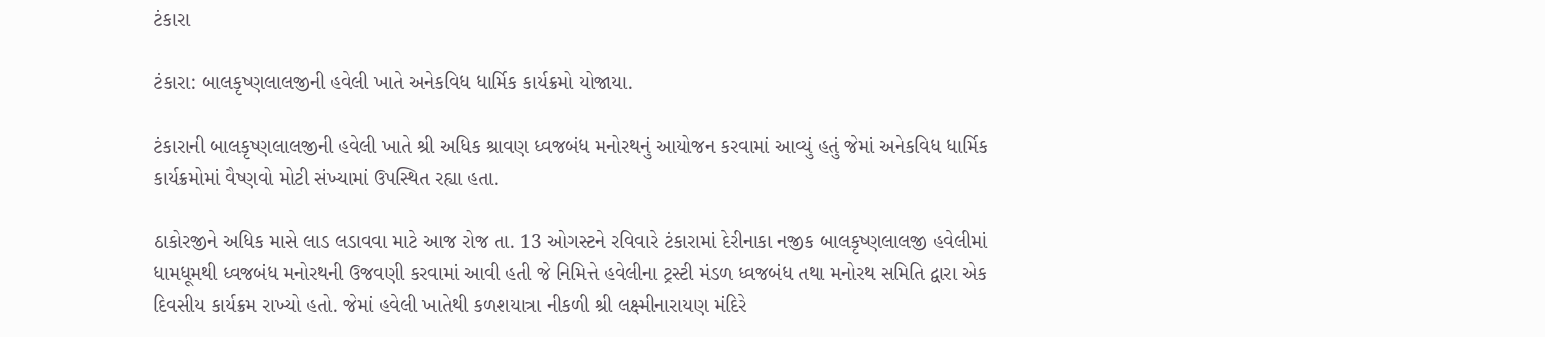ટંકારા

ટંકારા: બાલકૃષ્ણલાલજીની હવેલી ખાતે અનેકવિધ ધાર્મિક કાર્યક્રમો યોજાયા.

ટંકારાની બાલકૃષ્ણલાલજીની હવેલી ખાતે શ્રી અધિક શ્રાવણ ધ્વજબંધ મનોરથનું આયોજન કરવામાં આવ્યું હતું જેમાં અનેકવિધ ધાર્મિક કાર્યક્રમોમાં વૈષ્ણવો મોટી સંખ્યામાં ઉપસ્થિત રહ્યા હતા.

ઠાકોરજીને અધિક માસે લાડ લડાવવા માટે આજ રોજ તા. 13 ઓગસ્ટને રવિવારે ટંકારામાં દેરીનાકા નજીક બાલકૃષ્ણલાલજી હવેલીમાં ધામધૂમથી ધ્વજબંધ મનોરથની ઉજવણી કરવામાં આવી હતી જે નિમિત્તે હવેલીના ટ્રસ્ટી મંડળ ધ્વજબંધ તથા મનોરથ સમિતિ દ્વારા એક દિવસીય કાર્યક્રમ રાખ્યો હતો. જેમાં હવેલી ખાતેથી કળશયાત્રા નીકળી શ્રી લક્ષ્મીનારાયણ મંદિરે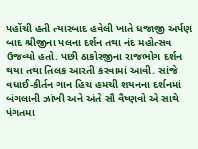પહોંચી હતી ત્યારબાદ હવેલી ખાતે ધજાજી અર્પણ બાદ શ્રીજીના પલના દર્શન તથા નંદ મહોત્સવ ઉજવ્યો હતો. પછી ઠાકોરજીના રાજભોગ દર્શન થયા તથા તિલક આરતી કરવામાં આવી. સાંજે વધાઈ-કીર્તન ગાન હિચ હમચી શયનના દર્શનમાં બંગલાની ઝાંખી અને અંતે સૌ વૈષ્ણવો એ સાથે પંગતમા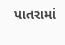પાતરામાં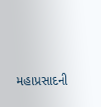મહાપ્રસાદની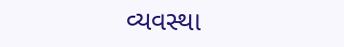વ્યવસ્થા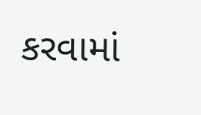કરવામાં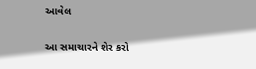આવેલ

આ સમાચારને શેર કરો